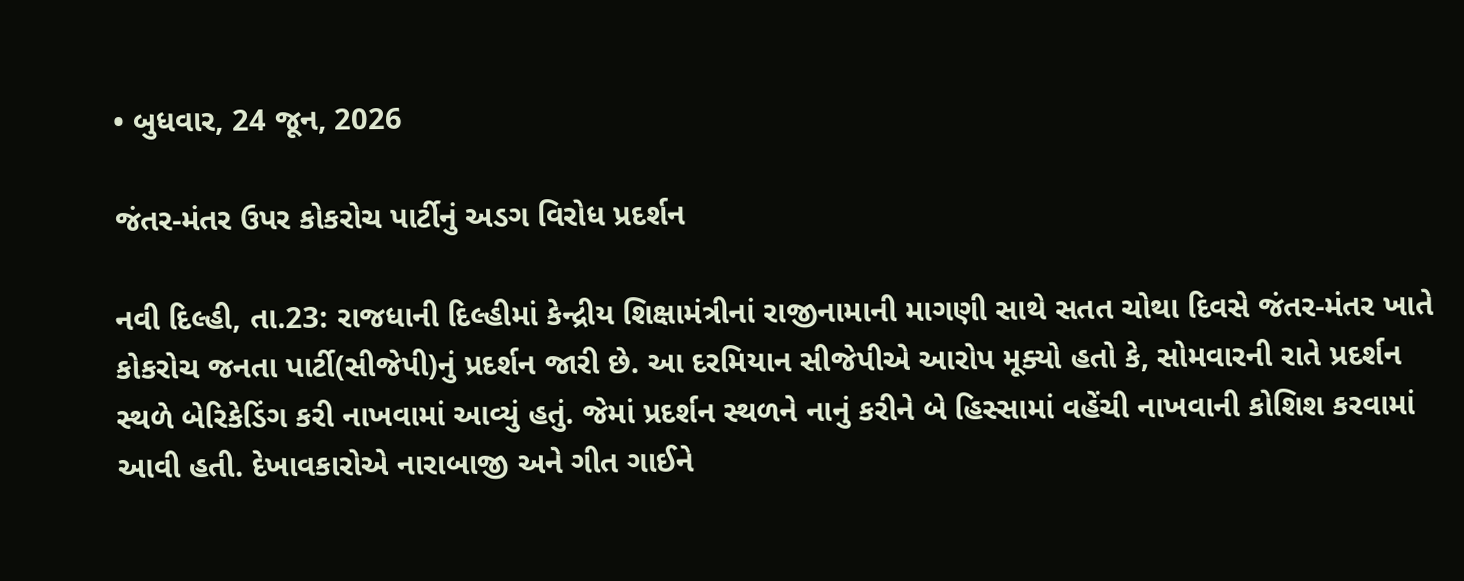• બુધવાર, 24 જૂન, 2026

જંતર-મંતર ઉપર કોકરોચ પાર્ટીનું અડગ વિરોધ પ્રદર્શન

નવી દિલ્હી, તા.23: રાજધાની દિલ્હીમાં કેન્દ્રીય શિક્ષામંત્રીનાં રાજીનામાની માગણી સાથે સતત ચોથા દિવસે જંતર-મંતર ખાતે કોકરોચ જનતા પાર્ટી(સીજેપી)નું પ્રદર્શન જારી છે. આ દરમિયાન સીજેપીએ આરોપ મૂક્યો હતો કે, સોમવારની રાતે પ્રદર્શન સ્થળે બેરિકેડિંગ કરી નાખવામાં આવ્યું હતું. જેમાં પ્રદર્શન સ્થળને નાનું કરીને બે હિસ્સામાં વહેંચી નાખવાની કોશિશ કરવામાં આવી હતી. દેખાવકારોએ નારાબાજી અને ગીત ગાઈને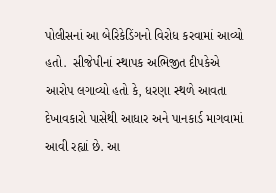પોલીસનાં આ બેરિકેડિંગનો વિરોધ કરવામાં આવ્યો હતો.  સીજેપીનાં સ્થાપક અભિજીત દીપકેએ આરોપ લગાવ્યો હતો કે, ધરણા સ્થળે આવતા દેખાવકારો પાસેથી આધાર અને પાનકાર્ડ માગવામાં આવી રહ્યાં છે. આ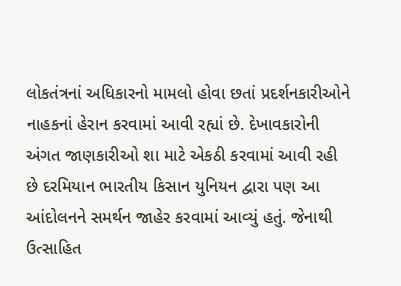લોકતંત્રનાં અધિકારનો મામલો હોવા છતાં પ્રદર્શનકારીઓને નાહકનાં હેરાન કરવામાં આવી રહ્યાં છે. દેખાવકારોની અંગત જાણકારીઓ શા માટે એકઠી કરવામાં આવી રહી છે દરમિયાન ભારતીય કિસાન યુનિયન દ્વારા પણ આ આંદોલનને સમર્થન જાહેર કરવામાં આવ્યું હતું. જેનાથી ઉત્સાહિત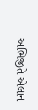અભિજીતે એલાન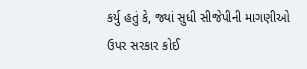કર્યુ હતું કે, જ્યાં સુધી સીજેપીની માગણીઓ ઉપર સરકાર કોઈ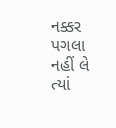નક્કર પગલા નહીં લે ત્યાં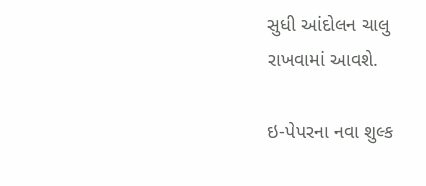સુધી આંદોલન ચાલુ રાખવામાં આવશે.

ઇ-પેપરના નવા શુલ્ક